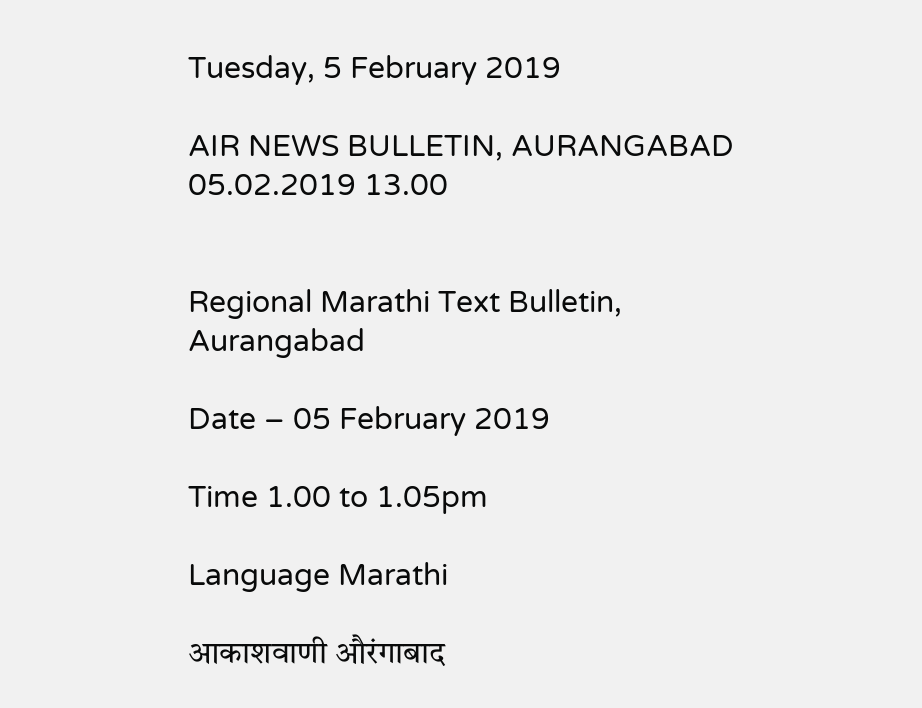Tuesday, 5 February 2019

AIR NEWS BULLETIN, AURANGABAD 05.02.2019 13.00


Regional Marathi Text Bulletin, Aurangabad

Date – 05 February 2019

Time 1.00 to 1.05pm

Language Marathi

आकाशवाणी औरंगाबाद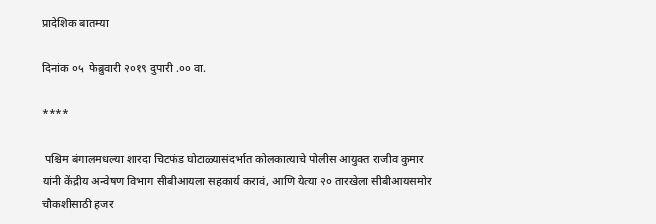प्रादेशिक बातम्या

दिनांक ०५  फेब्रुवारी २०१९ दुपारी .०० वा.

****

 पश्चिम बंगालमधल्या शारदा चिटफंड घोटाळ्यासंदर्भात कोलकात्याचे पोलीस आयुक्त राजीव कुमार यांनी केंद्रीय अन्वेषण विभाग सीबीआयला सहकार्य करावं, आणि येत्या २० तारखेला सीबीआयसमोर चौकशीसाठी हजर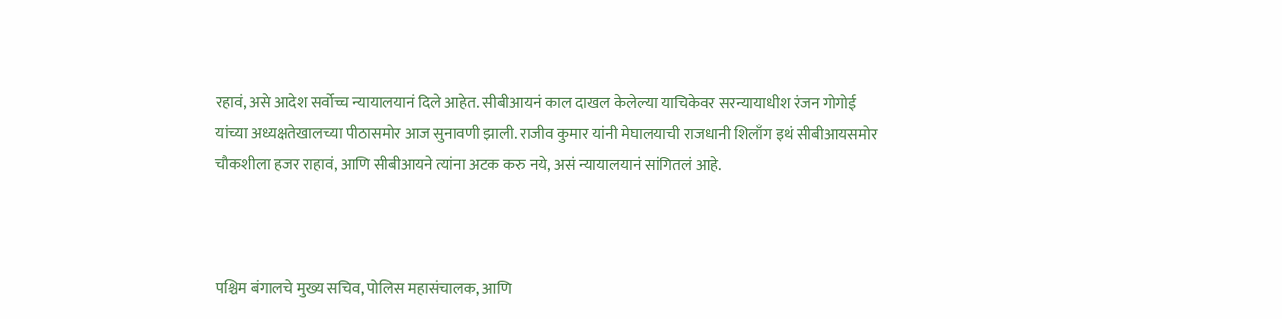रहावं, असे आदेश सर्वोच्च न्यायालयानं दिले आहेत. सीबीआयनं काल दाखल केलेल्या याचिकेवर सरन्यायाधीश रंजन गोगोई यांच्या अध्यक्षतेखालच्या पीठासमोर आज सुनावणी झाली. राजीव कुमार यांनी मेघालयाची राजधानी शिलाँग इथं सीबीआयसमोर चौकशीला हजर राहावं, आणि सीबीआयने त्यांना अटक करु नये, असं न्यायालयानं सांगितलं आहे.



पश्चिम बंगालचे मुख्य सचिव, पोलिस महासंचालक, आणि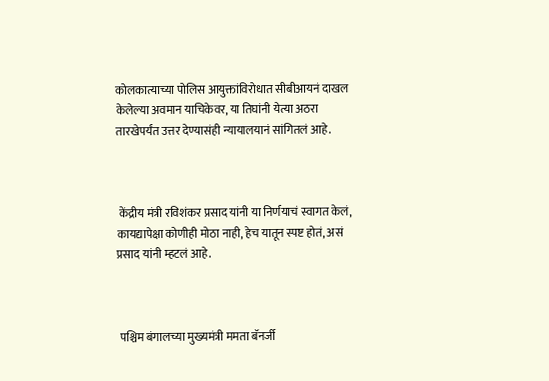कोलकात्याच्या पोलिस आयुक्तांविरोधात सीबीआयनं दाखल केलेल्या अवमान याचिकेवर, या तिघांनी येत्या अठरा तारखेपर्यंत उत्तर देण्यासंही न्यायालयानं सांगितलं आहे.



 केंद्रीय मंत्री रविशंकर प्रसाद यांनी या निर्णयाचं स्वागत केलं, कायद्यापेक्षा कोणीही मोठा नाही, हेच यातून स्पष्ट होतं, असं प्रसाद यांनी म्हटलं आहे.



 पश्चिम बंगालच्या मुख्यमंत्री ममता बॅनर्जी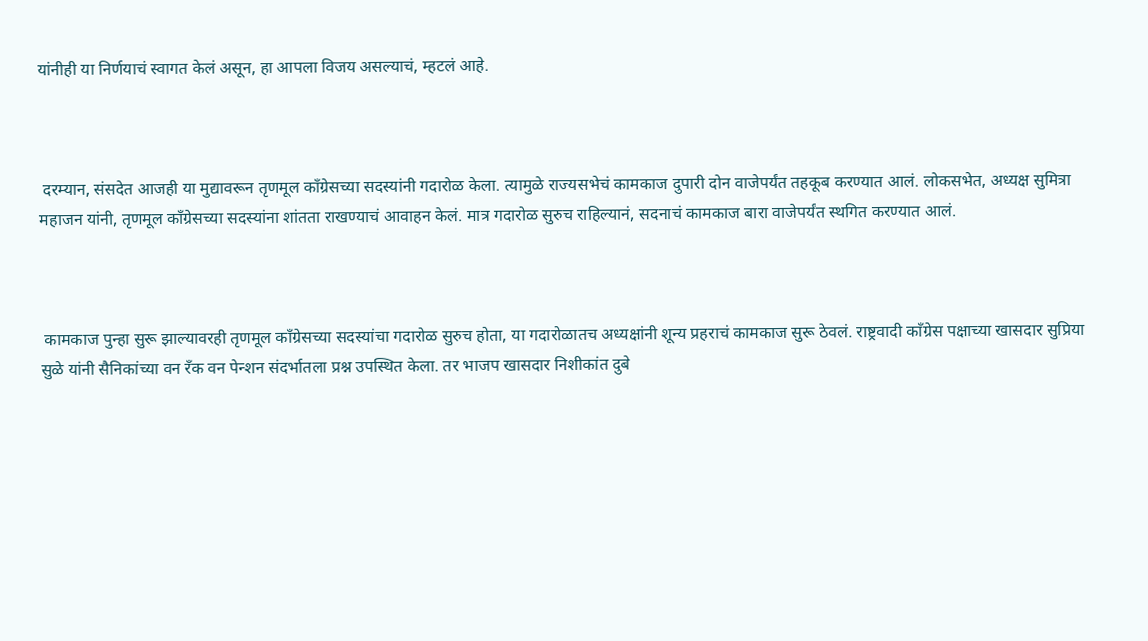यांनीही या निर्णयाचं स्वागत केलं असून, हा आपला विजय असल्याचं, म्हटलं आहे.



 दरम्यान, संसदेत आजही या मुद्यावरून तृणमूल काँग्रेसच्या सदस्यांनी गदारोळ केला. त्यामुळे राज्यसभेचं कामकाज दुपारी दोन वाजेपर्यंत तहकूब करण्यात आलं. लोकसभेत, अध्यक्ष सुमित्रा महाजन यांनी, तृणमूल काँग्रेसच्या सदस्यांना शांतता राखण्याचं आवाहन केलं. मात्र गदारोळ सुरुच राहिल्यानं, सदनाचं कामकाज बारा वाजेपर्यंत स्थगित करण्यात आलं.



 कामकाज पुन्हा सुरू झाल्यावरही तृणमूल काँग्रेसच्या सदस्यांचा गदारोळ सुरुच होता, या गदारोळातच अध्यक्षांनी शून्य प्रहराचं कामकाज सुरू ठेवलं. राष्ट्रवादी काँग्रेस पक्षाच्या खासदार सुप्रिया सुळे यांनी सैनिकांच्या वन रँक वन पेन्शन संदर्भातला प्रश्न उपस्थित केला. तर भाजप खासदार निशीकांत दुबे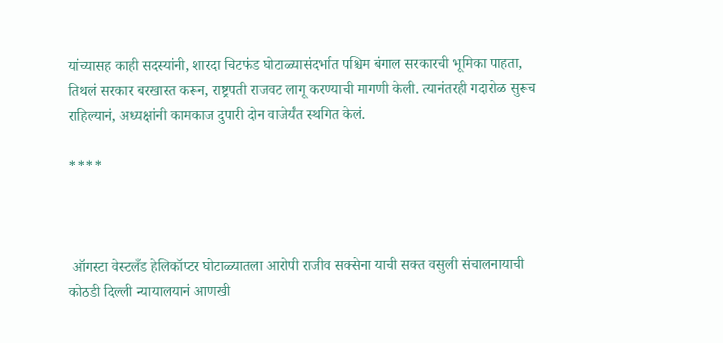यांच्यासह काही सदस्यांनी, शारदा चिटफंड घोटाळ्यासंदर्भात पश्चिम बंगाल सरकारची भूमिका पाहता, तिथलं सरकार बरखास्त करून, राष्ट्रपती राजवट लागू करण्याची मागणी केली. त्यानंतरही गदारोळ सुरूच राहिल्यानं, अध्यक्षांनी कामकाज दुपारी दोन वाजेर्यंत स्थगित केलं.

****



 ऑगस्टा वेस्टलँड हेलिकॉप्टर घोटाळ्यातला आरोपी राजीव सक्सेना याची सक्त वसुली संचालनायाची कोठडी दिल्ली न्यायालयानं आणखी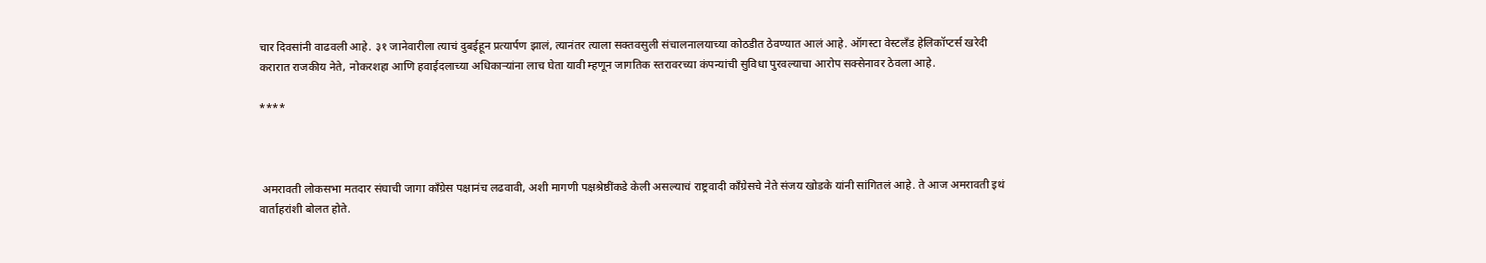चार दिवसांनी वाढवली आहे. ३१ जानेवारीला त्याचं दुबईहून प्रत्यार्पण झालं, त्यानंतर त्याला सक्तवसुली संचालनालयाच्या कोठडीत ठेवण्यात आलं आहे. ऑगस्टा वेस्टलँड हेलिकॉप्टर्स खरेदी करारात राजकीय नेते, नोकरशहा आणि हवाईदलाच्या अधिकाऱ्यांना लाच घेता यावी म्हणून जागतिक स्तरावरच्या कंपन्यांची सुविधा पुरवल्याचा आरोप सक्सेनावर ठेवला आहे.

****



 अमरावती लोकसभा मतदार संघाची जागा काँग्रेस पक्षानंच लढवावी, अशी मागणी पक्षश्रेष्ठींकडे केली असल्याचं राष्ट्रवादी काँग्रेसचे नेते संजय खोडके यांनी सांगितलं आहे. ते आज अमरावती इथं वार्ताहरांशी बोलत होते.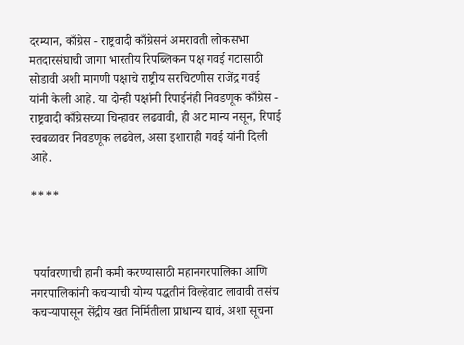दरम्यान, काँग्रेस - राष्ट्रवादी काँग्रेसनं अमरावती लोकसभा मतदारसंघाची जागा भारतीय रिपब्लिकन पक्ष गवई गटासाठी सोडावी अशी मागणी पक्षाचे राष्ट्रीय सरचिटणीस राजेंद्र गवई यांनी केली आहे. या दोन्ही पक्षांनी रिपाईनंही निवडणूक काँग्रेस - राष्ट्रवादी काँग्रेसच्या चिन्हावर लढवावी, ही अट मान्य नसून, रिपाई स्वबळावर निवडणूक लढवेल, असा इशाराही गवई यांनी दिली आहे.

****



 पर्यावरणाची हानी कमी करण्यासाठी महानगरपालिका आणि नगरपालिकांनी कचऱ्याची योग्य पद्धतीनं विल्हेवाट लावावी तसंच कचऱ्यापासून सेंद्रीय खत निर्मितीला प्राधान्य द्यावं, अशा सूचना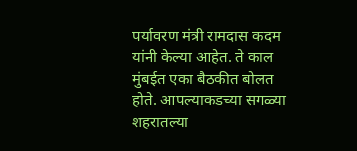पर्यावरण मंत्री रामदास कदम यांनी केल्या आहेत. ते काल मुंबईत एका बैठकीत बोलत होते. आपल्याकडच्या सगळ्या शहरातल्या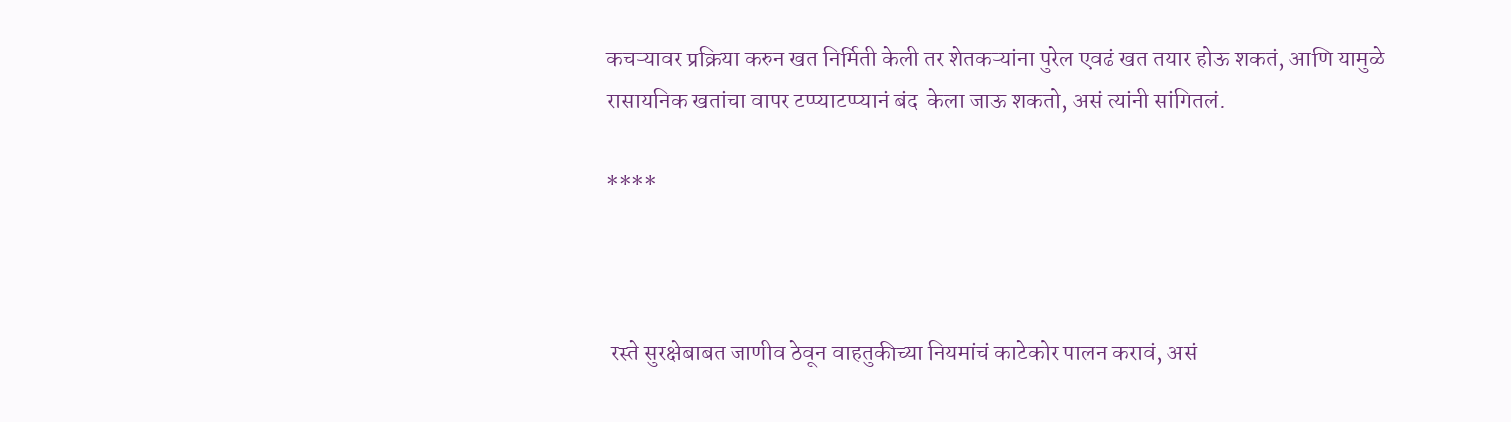कचऱ्यावर प्रक्रिया करुन खत निर्मिती केली तर शेतकऱ्यांना पुरेल एवढं खत तयार होऊ शकतं, आणि यामुळे रासायनिक खतांचा वापर टप्प्याटप्प्यानं बंद  केला जाऊ शकतो, असं त्यांनी सांगितलं.

****



 रस्ते सुरक्षेबाबत जाणीव ठेवून वाहतुकीच्या नियमांचं काटेकोर पालन करावं, असं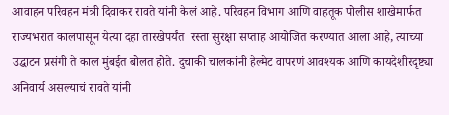आवाहन परिवहन मंत्री दिवाकर रावते यांनी केलं आहे. परिवहन विभाग आणि वाहतूक पोलीस शाखेमार्फत राज्यभरात कालपासून येत्या दहा तारखेपर्यंत  रस्ता सुरक्षा सप्ताह आयोजित करण्यात आला आहे, त्याच्या उद्घाटन प्रसंगी ते काल मुंबईत बोलत होते. दुचाकी चालकांनी हेल्मेट वापरणं आवश्यक आणि कायदेशीरदृष्ट्या अनिवार्य असल्याचं रावते यांनी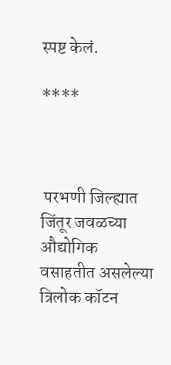स्पष्ट केलं.

****



 परभणी जिल्ह्यात जिंतूर जवळच्या औद्योगिक वसाहतीत असलेल्या त्रिलोक कॉटन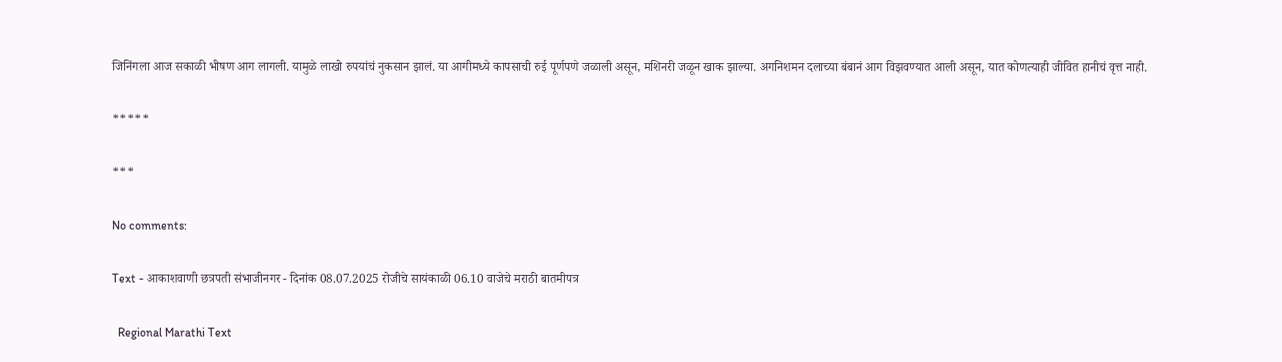जिनिंगला आज सकाळी भीषण आग लागली. यामुळे लाखो रुपयांचं नुकसान झालं. या आगीमध्ये कापसाची रुई पूर्णपणे जळाली असून, मशिनरी जळून खाक झाल्या. अगनिशमन दलाच्या बंबानं आग विझवण्यात आली असून, यात कोणत्याही जीवित हानीचं वृत्त नाही.

*****

***

No comments:

Text - आकाशवाणी छत्रपती संभाजीनगर - दिनांक 08.07.2025 रोजीचे सायंकाळी 06.10 वाजेचे मराठी बातमीपत्र

  Regional Marathi Text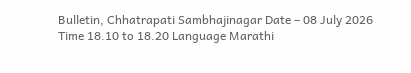Bulletin, Chhatrapati Sambhajinagar Date – 08 July 2026 Time 18.10 to 18.20 Language Marathi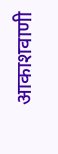आकाशवाणी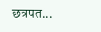छत्रपत...